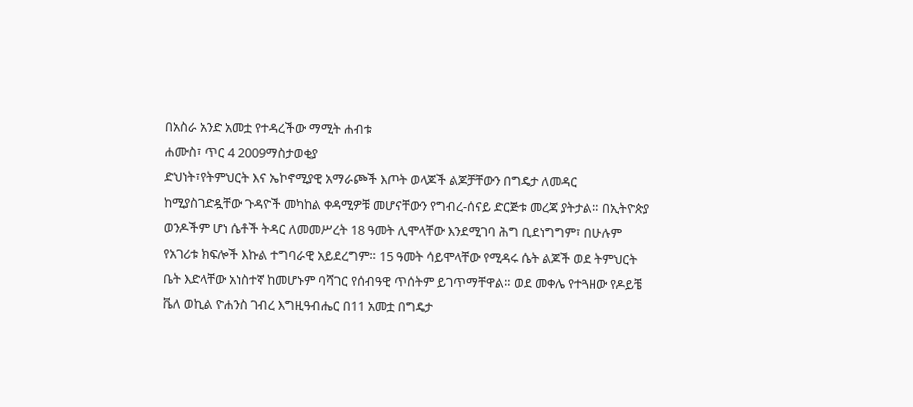በአስራ አንድ አመቷ የተዳረችው ማሚት ሐብቱ
ሐሙስ፣ ጥር 4 2009ማስታወቂያ
ድህነት፣የትምህርት እና ኤኮኖሚያዊ አማራጮች እጦት ወላጆች ልጆቻቸውን በግዴታ ለመዳር ከሚያስገድዷቸው ጉዳዮች መካከል ቀዳሚዎቹ መሆናቸውን የግብረ-ሰናይ ድርጅቱ መረጃ ያትታል። በኢትዮጵያ ወንዶችም ሆነ ሴቶች ትዳር ለመመሥረት 18 ዓመት ሊሞላቸው እንደሚገባ ሕግ ቢደነግግም፣ በሁሉም የአገሪቱ ክፍሎች እኩል ተግባራዊ አይደረግም። 15 ዓመት ሳይሞላቸው የሚዳሩ ሴት ልጆች ወደ ትምህርት ቤት እድላቸው አነስተኛ ከመሆኑም ባሻገር የሰብዓዊ ጥሰትም ይገጥማቸዋል። ወደ መቀሌ የተጓዘው የዶይቼ ቬለ ወኪል ዮሐንስ ገብረ እግዚዓብሔር በ11 አመቷ በግዴታ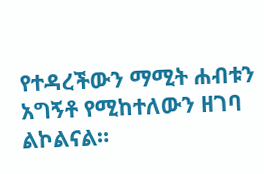የተዳረችውን ማሚት ሐብቱን አግኝቶ የሚከተለውን ዘገባ ልኮልናል።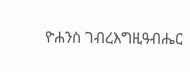ዮሐንስ ገብረእግዚዓብሔር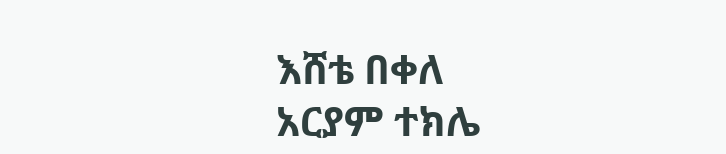እሸቴ በቀለ
አርያም ተክሌ